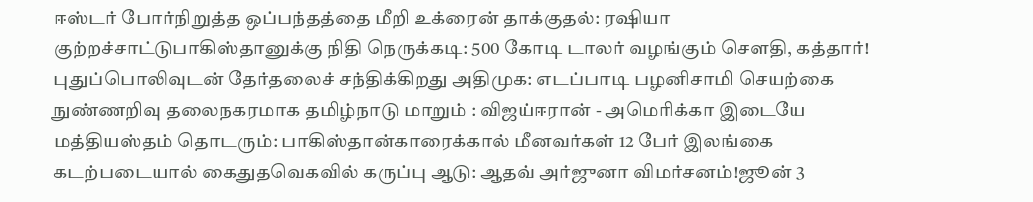ஈஸ்டர் போர்நிறுத்த ஒப்பந்தத்தை மீறி உக்ரைன் தாக்குதல்: ரஷியா குற்றச்சாட்டுபாகிஸ்தானுக்கு நிதி நெருக்கடி: 500 கோடி டாலர் வழங்கும் சௌதி, கத்தார்! புதுப்பொலிவுடன் தேர்தலைச் சந்திக்கிறது அதிமுக: எடப்பாடி பழனிசாமி செயற்கை நுண்ணறிவு தலைநகரமாக தமிழ்நாடு மாறும் : விஜய்ஈரான் - அமெரிக்கா இடையே மத்தியஸ்தம் தொடரும்: பாகிஸ்தான்காரைக்கால் மீனவர்கள் 12 பேர் இலங்கை கடற்படையால் கைதுதவெகவில் கருப்பு ஆடு: ஆதவ் அர்ஜுனா விமர்சனம்!ஜூன் 3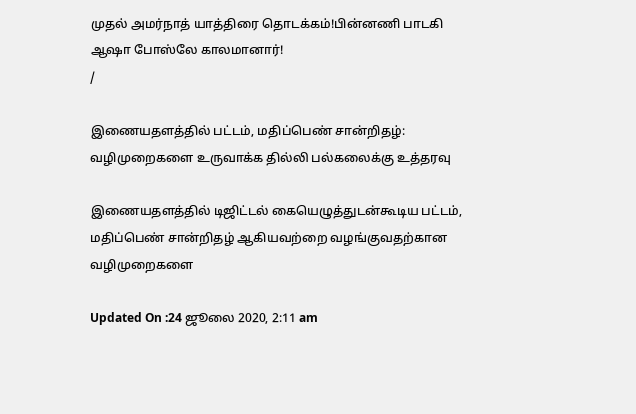முதல் அமர்நாத் யாத்திரை தொடக்கம்!பின்னணி பாடகி ஆஷா போஸ்லே காலமானார்!
/

இணையதளத்தில் பட்டம், மதிப்பெண் சான்றிதழ்: வழிமுறைகளை உருவாக்க தில்லி பல்கலைக்கு உத்தரவு

இணையதளத்தில் டிஜிட்டல் கையெழுத்துடன்கூடிய பட்டம், மதிப்பெண் சான்றிதழ் ஆகியவற்றை வழங்குவதற்கான வழிமுறைகளை

Updated On :24 ஜூலை 2020, 2:11 am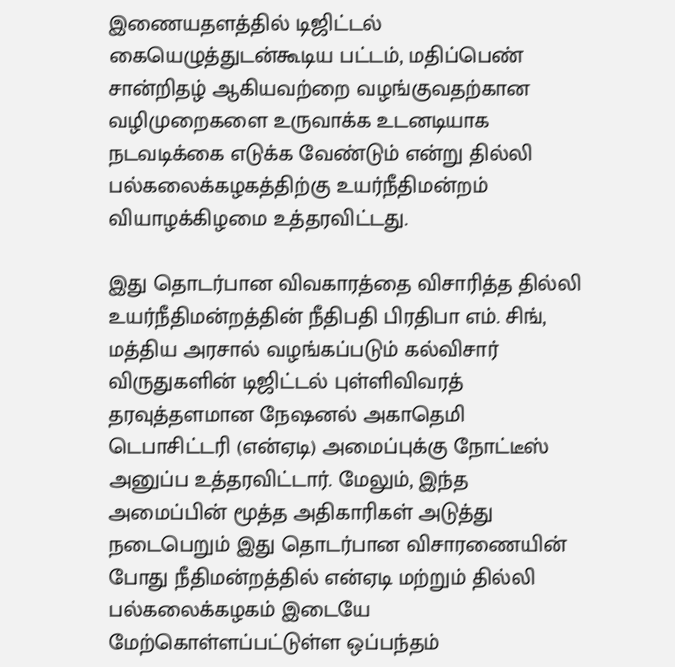இணையதளத்தில் டிஜிட்டல் கையெழுத்துடன்கூடிய பட்டம், மதிப்பெண் சான்றிதழ் ஆகியவற்றை வழங்குவதற்கான வழிமுறைகளை உருவாக்க உடனடியாக நடவடிக்கை எடுக்க வேண்டும் என்று தில்லி பல்கலைக்கழகத்திற்கு உயர்நீதிமன்றம் வியாழக்கிழமை உத்தரவிட்டது.

இது தொடர்பான விவகாரத்தை விசாரித்த தில்லி உயர்நீதிமன்றத்தின் நீதிபதி பிரதிபா எம். சிங், மத்திய அரசால் வழங்கப்படும் கல்விசார் விருதுகளின் டிஜிட்டல் புள்ளிவிவரத் தரவுத்தளமான நேஷனல் அகாதெமி டெபாசிட்டரி (என்ஏடி) அமைப்புக்கு நோட்டீஸ் அனுப்ப உத்தரவிட்டார். மேலும், இந்த அமைப்பின் மூத்த அதிகாரிகள் அடுத்து நடைபெறும் இது தொடர்பான விசாரணையின் போது நீதிமன்றத்தில் என்ஏடி மற்றும் தில்லி பல்கலைக்கழகம் இடையே மேற்கொள்ளப்பட்டுள்ள ஒப்பந்தம்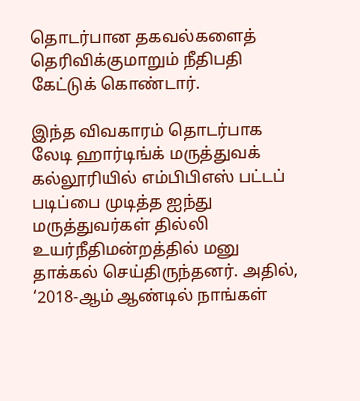தொடர்பான தகவல்களைத் தெரிவிக்குமாறும் நீதிபதி கேட்டுக் கொண்டார்.

இந்த விவகாரம் தொடர்பாக லேடி ஹார்டிங்க் மருத்துவக் கல்லூரியில் எம்பிபிஎஸ் பட்டப் படிப்பை முடித்த ஐந்து மருத்துவர்கள் தில்லி உயர்நீதிமன்றத்தில் மனு தாக்கல் செய்திருந்தனர். அதில், ‘2018-ஆம் ஆண்டில் நாங்கள்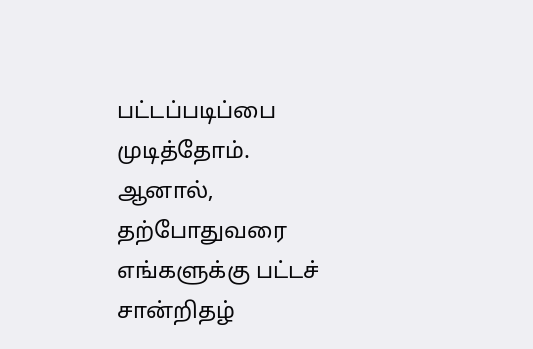பட்டப்படிப்பை முடித்தோம். ஆனால், தற்போதுவரை எங்களுக்கு பட்டச் சான்றிதழ்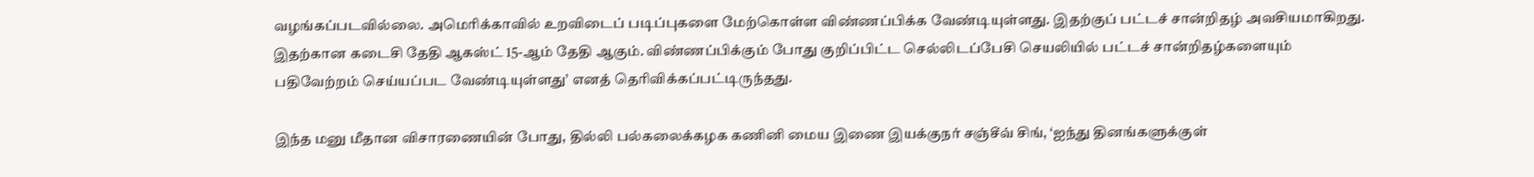வழங்கப்படவில்லை. அமெரிக்காவில் உறவிடைப் படிப்புகளை மேற்கொள்ள விண்ணப்பிக்க வேண்டியுள்ளது. இதற்குப் பட்டச் சான்றிதழ் அவசியமாகிறது. இதற்கான கடைசி தேதி ஆகஸ்ட் 15-ஆம் தேதி ஆகும். விண்ணப்பிக்கும் போது குறிப்பிட்ட செல்லிடப்பேசி செயலியில் பட்டச் சான்றிதழ்களையும் பதிவேற்றம் செய்யப்பட வேண்டியுள்ளது’ எனத் தெரிவிக்கப்பட்டிருந்தது.

இந்த மனு மீதான விசாரணையின் போது, தில்லி பல்கலைக்கழக கணினி மைய இணை இயக்குநர் சஞ்சீவ் சிங், ‘ஐந்து தினங்களுக்குள்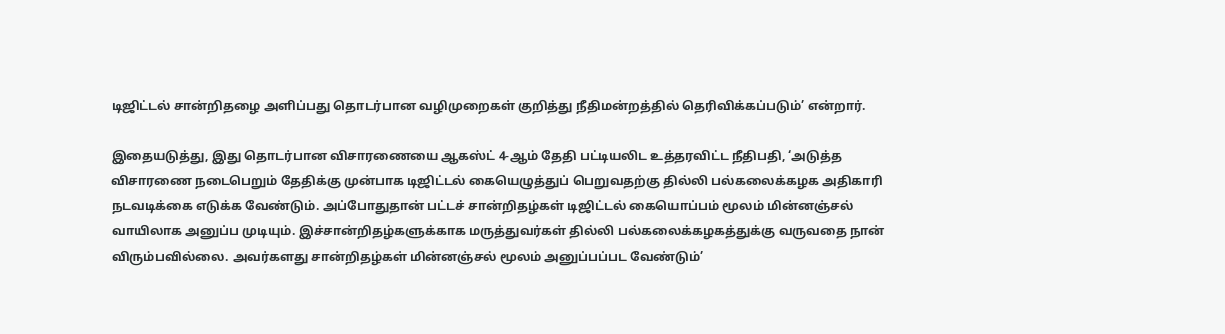டிஜிட்டல் சான்றிதழை அளிப்பது தொடர்பான வழிமுறைகள் குறித்து நீதிமன்றத்தில் தெரிவிக்கப்படும்’ என்றார்.

இதையடுத்து, இது தொடர்பான விசாரணையை ஆகஸ்ட் 4-ஆம் தேதி பட்டியலிட உத்தரவிட்ட நீதிபதி, ‘அடுத்த விசாரணை நடைபெறும் தேதிக்கு முன்பாக டிஜிட்டல் கையெழுத்துப் பெறுவதற்கு தில்லி பல்கலைக்கழக அதிகாரி நடவடிக்கை எடுக்க வேண்டும். அப்போதுதான் பட்டச் சான்றிதழ்கள் டிஜிட்டல் கையொப்பம் மூலம் மின்னஞ்சல் வாயிலாக அனுப்ப முடியும். இச்சான்றிதழ்களுக்காக மருத்துவர்கள் தில்லி பல்கலைக்கழகத்துக்கு வருவதை நான் விரும்பவில்லை. அவர்களது சான்றிதழ்கள் மின்னஞ்சல் மூலம் அனுப்பப்பட வேண்டும்’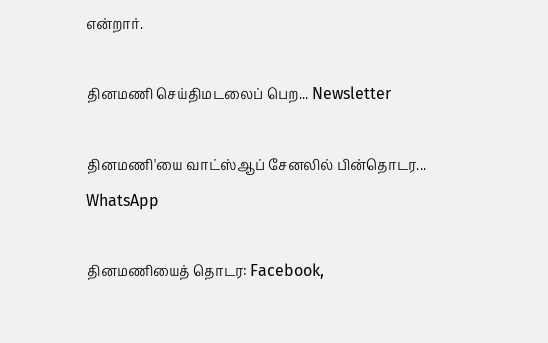என்றார்.

தினமணி செய்திமடலைப் பெற... Newsletter

தினமணி'யை வாட்ஸ்ஆப் சேனலில் பின்தொடர... WhatsApp

தினமணியைத் தொடர: Facebook,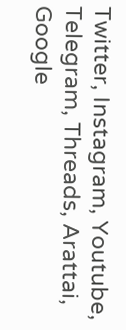Twitter, Instagram, Youtube, Telegram, Threads, Arattai, Google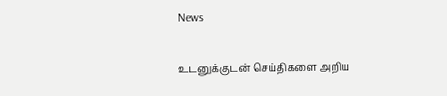News

உடனுக்குடன் செய்திகளை அறிய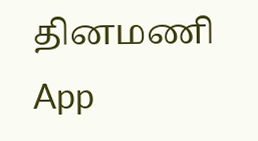தினமணி App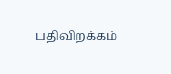பதிவிறக்கம்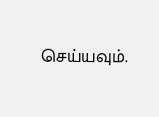செய்யவும்.